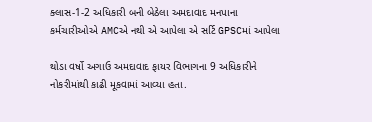ક્લાસ-1-2 અધિકારી બની બેઠેલા અમદાવાદ મનપાના કર્મચારીઓએ AMCએ નથી એ આપેલા એ સર્ટિ GPSCમાં આપેલા

થોડા વર્ષો અગાઉ અમદાવાદ ફાયર વિભાગના 9 અધિકારીને નોકરીમાંથી કાઢી મૂકવામાં આવ્યા હતા.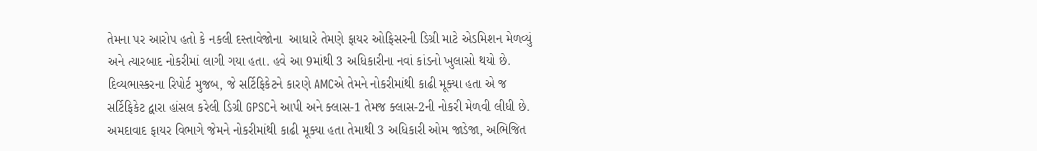તેમના પર આરોપ હતો કે નકલી દસ્તાવેજોના  આધારે તેમણે ફાયર ઓફિસરની ડિગ્રી માટે એડમિશન મેળવ્યું અને ત્યારબાદ નોકરીમાં લાગી ગયા હતા. હવે આ 9માંથી 3 અધિકારીના નવાં કાંડનો ખુલાસો થયો છે. દિવ્યભાસ્કરના રિપોર્ટ મુજબ, જે સર્ટિફિકેટને કારણે AMCએ તેમને નોકરીમાંથી કાઢી મૂક્યા હતા એ જ સર્ટિફિકેટ દ્વારા હાંસલ કરેલી ડિગ્રી GPSCને આપી અને ક્લાસ-1 તેમજ ક્લાસ-2ની નોકરી મેળવી લીધી છે. અમદાવાદ ફાયર વિભાગે જેમને નોકરીમાંથી કાઢી મૂક્યા હતા તેમાથી 3 અધિકારી ઓમ જાડેજા, અભિજિત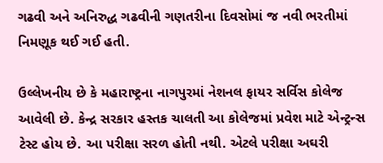ગઢવી અને અનિરુદ્ધ ગઢવીની ગણતરીના દિવસોમાં જ નવી ભરતીમાં નિમણૂક થઈ ગઈ હતી.

ઉલ્લેખનીય છે કે મહારાષ્ટ્રના નાગપુરમાં નેશનલ ફાયર સર્વિસ કોલેજ આવેલી છે. કેન્દ્ર સરકાર હસ્તક ચાલતી આ કોલેજમાં પ્રવેશ માટે એન્ટ્રન્સ ટેસ્ટ હોય છે. આ પરીક્ષા સરળ હોતી નથી. એટલે પરીક્ષા અઘરી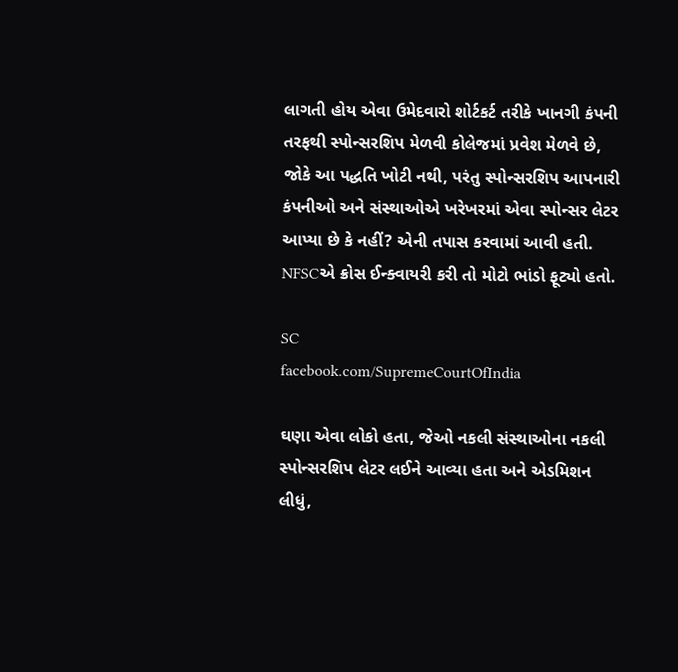લાગતી હોય એવા ઉમેદવારો શોર્ટકર્ટ તરીકે ખાનગી કંપની તરફથી સ્પોન્સરશિપ મેળવી કોલેજમાં પ્રવેશ મેળવે છે, જોકે આ પદ્ધતિ ખોટી નથી, પરંતુ સ્પોન્સરશિપ આપનારી કંપનીઓ અને સંસ્થાઓએ ખરેખરમાં એવા સ્પોન્સર લેટર આપ્યા છે કે નહીં? એની તપાસ કરવામાં આવી હતી. NFSCએ ક્રોસ ઈન્ક્વાયરી કરી તો મોટો ભાંડો ફૂટ્યો હતો.

SC
facebook.com/SupremeCourtOfIndia

ઘણા એવા લોકો હતા, જેઓ નકલી સંસ્થાઓના નકલી સ્પોન્સરશિપ લેટર લઈને આવ્યા હતા અને એડમિશન લીધું,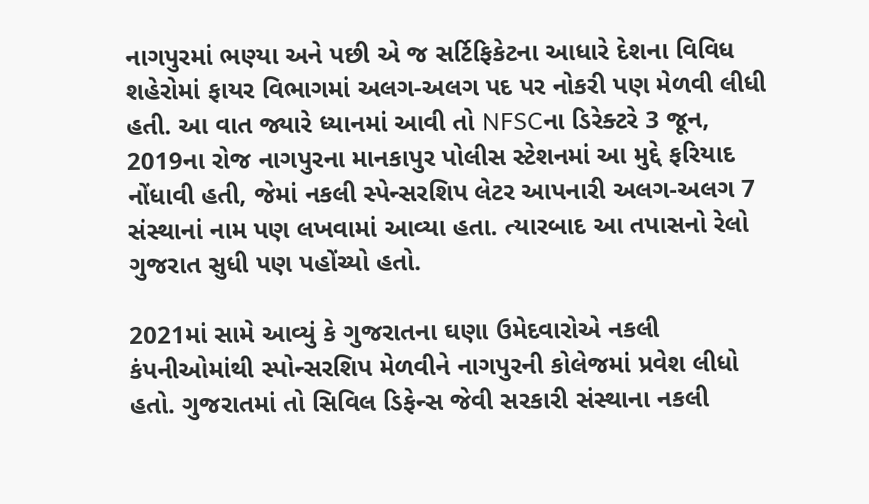નાગપુરમાં ભણ્યા અને પછી એ જ સર્ટિફિકેટના આધારે દેશના વિવિધ શહેરોમાં ફાયર વિભાગમાં અલગ-અલગ પદ પર નોકરી પણ મેળવી લીધી હતી. આ વાત જ્યારે ધ્યાનમાં આવી તો NFSCના ડિરેક્ટરે 3 જૂન, 2019ના રોજ નાગપુરના માનકાપુર પોલીસ સ્ટેશનમાં આ મુદ્દે ફરિયાદ નોંધાવી હતી, જેમાં નકલી સ્પેન્સરશિપ લેટર આપનારી અલગ-અલગ 7 સંસ્થાનાં નામ પણ લખવામાં આવ્યા હતા. ત્યારબાદ આ તપાસનો રેલો ગુજરાત સુધી પણ પહોંચ્યો હતો.

2021માં સામે આવ્યું કે ગુજરાતના ઘણા ઉમેદવારોએ નકલી કંપનીઓમાંથી સ્પોન્સરશિપ મેળવીને નાગપુરની કોલેજમાં પ્રવેશ લીધો હતો. ગુજરાતમાં તો સિવિલ ડિફેન્સ જેવી સરકારી સંસ્થાના નકલી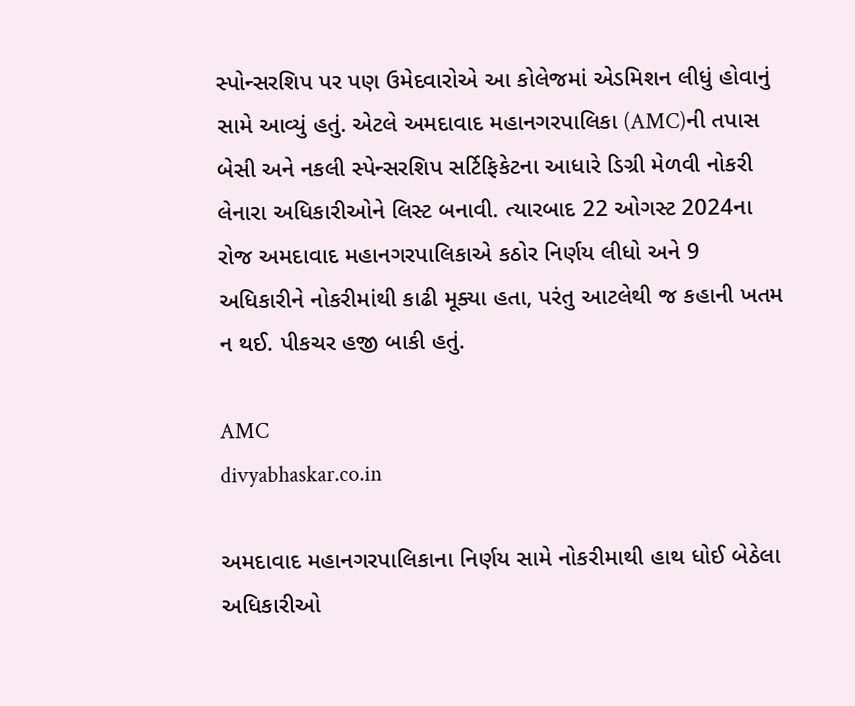સ્પોન્સરશિપ પર પણ ઉમેદવારોએ આ કોલેજમાં એડમિશન લીધું હોવાનું સામે આવ્યું હતું. એટલે અમદાવાદ મહાનગરપાલિકા (AMC)ની તપાસ બેસી અને નકલી સ્પેન્સરશિપ સર્ટિફિકેટના આધારે ડિગ્રી મેળવી નોકરી લેનારા અધિકારીઓને લિસ્ટ બનાવી. ત્યારબાદ 22 ઓગસ્ટ 2024ના રોજ અમદાવાદ મહાનગરપાલિકાએ કઠોર નિર્ણય લીધો અને 9 અધિકારીને નોકરીમાંથી કાઢી મૂક્યા હતા, પરંતુ આટલેથી જ કહાની ખતમ ન થઈ. પીકચર હજી બાકી હતું.

AMC
divyabhaskar.co.in

અમદાવાદ મહાનગરપાલિકાના નિર્ણય સામે નોકરીમાથી હાથ ધોઈ બેઠેલા અધિકારીઓ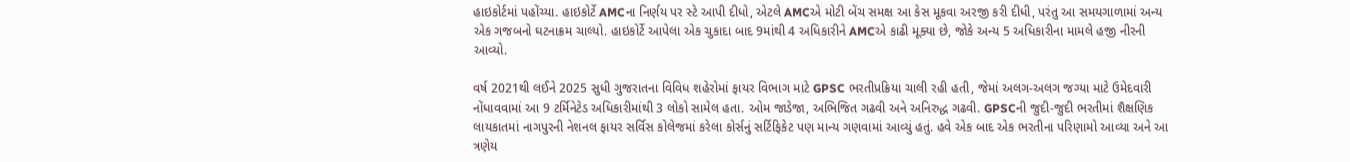હાઇકોર્ટમાં પહોંચ્યા. હાઇકોર્ટે AMCના નિર્ણય પર સ્ટે આપી દીધો, એટલે AMCએ મોટી બેંચ સમક્ષ આ કેસ મૂકવા અરજી કરી દીધી, પરંતુ આ સમયગાળામાં અન્ય એક ગજબનો ઘટનાક્રમ ચાલ્યો. હાઇકોર્ટે આપેલા એક ચુકાદા બાદ 9માંથી 4 અધિકારીને AMCએ કાઢી મૂક્યા છે, જોકે અન્ય 5 અધિકારીના મામલે હજી નીરની આવ્યો.

વર્ષ 2021થી લઈને 2025 સુધી ગુજરાતના વિવિધ શહેરોમાં ફાયર વિભાગ માટે GPSC ભરતીપ્રક્રિયા ચાલી રહી હતી, જેમાં અલગ-અલગ જગ્યા માટે ઉમેદવારી નોંધાવવામાં આ 9 ટર્મિનેટેડ અધિકારીમાંથી 3 લોકો સામેલ હતા. ઓમ જાડેજા, અભિજિત ગઢવી અને અનિરુદ્ધ ગઢવી. GPSCની જુદી-જુદી ભરતીમાં શૈક્ષણિક લાયકાતમાં નાગપુરની નેશનલ ફાયર સર્વિસ કોલેજમાં કરેલા કોર્સનું સર્ટિફિકેટ પણ માન્ય ગણવામાં આવ્યું હતું. હવે એક બાદ એક ભરતીના પરિણામો આવ્યા અને આ ત્રણેય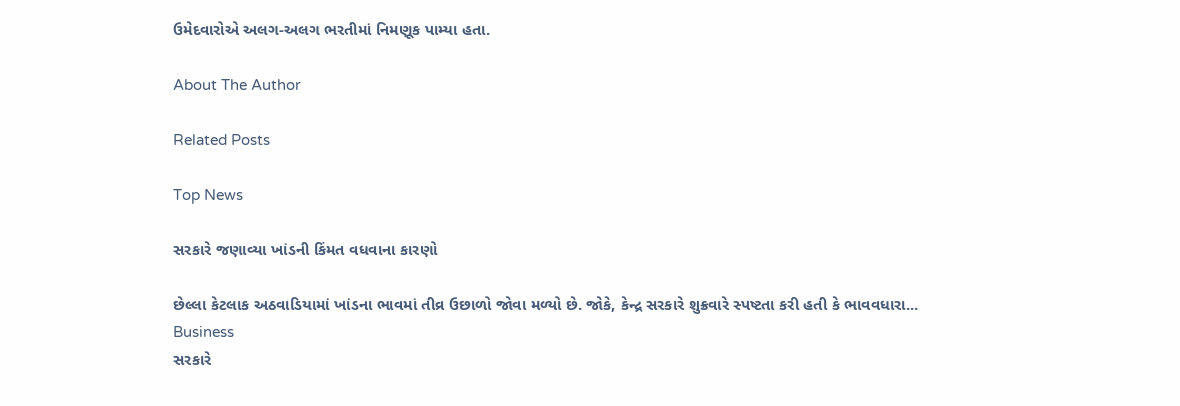ઉમેદવારોએ અલગ-અલગ ભરતીમાં નિમણૂક પામ્યા હતા.

About The Author

Related Posts

Top News

સરકારે જણાવ્યા ખાંડની કિંમત વધવાના કારણો

છેલ્લા કેટલાક અઠવાડિયામાં ખાંડના ભાવમાં તીવ્ર ઉછાળો જોવા મળ્યો છે. જોકે, કેન્દ્ર સરકારે શુક્રવારે સ્પષ્ટતા કરી હતી કે ભાવવધારા...
Business
સરકારે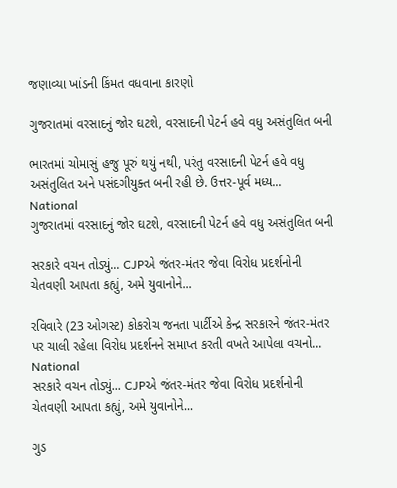જણાવ્યા ખાંડની કિંમત વધવાના કારણો

ગુજરાતમાં વરસાદનું જોર ઘટશે, વરસાદની પેટર્ન હવે વધુ અસંતુલિત બની

ભારતમાં ચોમાસું હજુ પૂરું થયું નથી, પરંતુ વરસાદની પેટર્ન હવે વધુ અસંતુલિત અને પસંદગીયુક્ત બની રહી છે. ઉત્તર-પૂર્વ મધ્ય...
National
ગુજરાતમાં વરસાદનું જોર ઘટશે, વરસાદની પેટર્ન હવે વધુ અસંતુલિત બની

સરકારે વચન તોડ્યું... CJPએ જંતર-મંતર જેવા વિરોધ પ્રદર્શનોની ચેતવણી આપતા કહ્યું, અમે યુવાનોને...

રવિવારે (23 ઓગસ્ટ) કોકરોચ જનતા પાર્ટીએ કેન્દ્ર સરકારને જંતર-મંતર પર ચાલી રહેલા વિરોધ પ્રદર્શનને સમાપ્ત કરતી વખતે આપેલા વચનો...
National
સરકારે વચન તોડ્યું... CJPએ જંતર-મંતર જેવા વિરોધ પ્રદર્શનોની ચેતવણી આપતા કહ્યું, અમે યુવાનોને...

ગુડ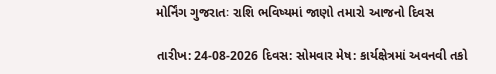મોર્નિંગ ગુજરાતઃ રાશિ ભવિષ્યમાં જાણો તમારો આજનો દિવસ

તારીખ: 24-08-2026 દિવસ: સોમવાર મેષ: કાર્યક્ષેત્રમાં અવનવી તકો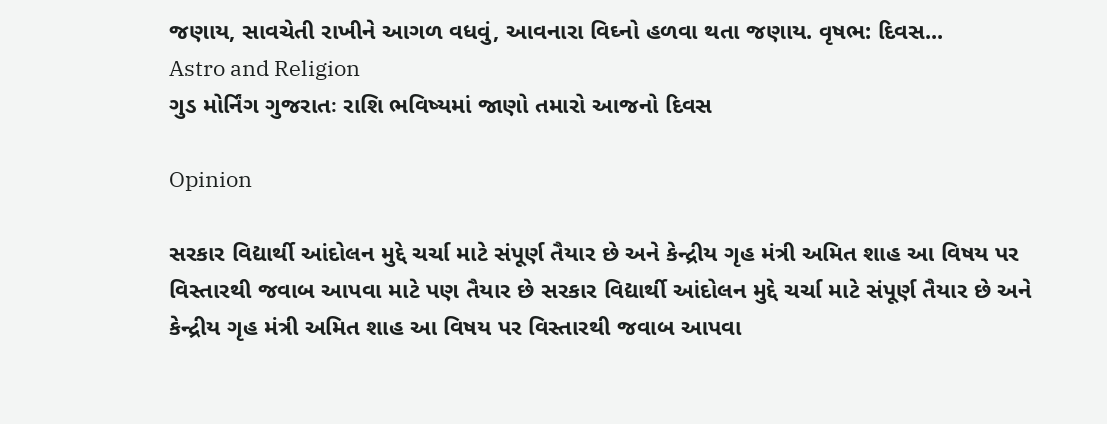જણાય, સાવચેતી રાખીને આગળ વધવું, આવનારા વિઘ્નો હળવા થતા જણાય. વૃષભ: દિવસ...
Astro and Religion
ગુડ મોર્નિંગ ગુજરાતઃ રાશિ ભવિષ્યમાં જાણો તમારો આજનો દિવસ

Opinion

સરકાર વિદ્યાર્થી આંદોલન મુદ્દે ચર્ચા માટે સંપૂર્ણ તૈયાર છે અને કેન્દ્રીય ગૃહ મંત્રી અમિત શાહ આ વિષય પર વિસ્તારથી જવાબ આપવા માટે પણ તૈયાર છે સરકાર વિદ્યાર્થી આંદોલન મુદ્દે ચર્ચા માટે સંપૂર્ણ તૈયાર છે અને કેન્દ્રીય ગૃહ મંત્રી અમિત શાહ આ વિષય પર વિસ્તારથી જવાબ આપવા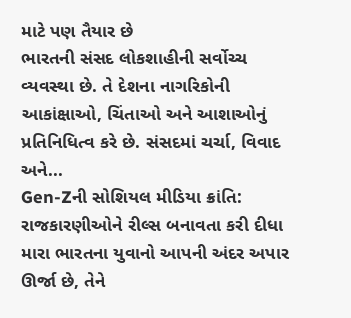માટે પણ તૈયાર છે
ભારતની સંસદ લોકશાહીની સર્વોચ્ચ વ્યવસ્થા છે. તે દેશના નાગરિકોની આકાંક્ષાઓ, ચિંતાઓ અને આશાઓનું પ્રતિનિધિત્વ કરે છે. સંસદમાં ચર્ચા, વિવાદ અને...
Gen-Zની સોશિયલ મીડિયા ક્રાંતિ: રાજકારણીઓને રીલ્સ બનાવતા કરી દીધા
મારા ભારતના યુવાનો આપની અંદર અપાર ઊર્જા છે, તેને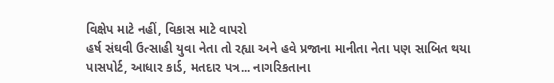વિક્ષેપ માટે નહીં, વિકાસ માટે વાપરો
હર્ષ સંઘવી ઉત્સાહી યુવા નેતા તો રહ્યા અને હવે પ્રજાના માનીતા નેતા પણ સાબિત થયા
પાસપોર્ટ, આધાર કાર્ડ, મતદાર પત્ર... નાગરિકતાના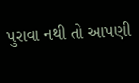પુરાવા નથી તો આપણી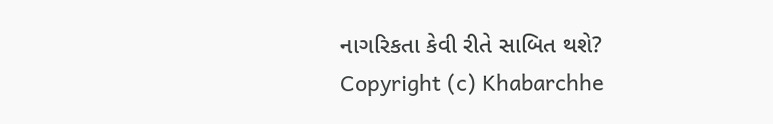નાગરિકતા કેવી રીતે સાબિત થશે?
Copyright (c) Khabarchhe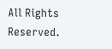All Rights Reserved.